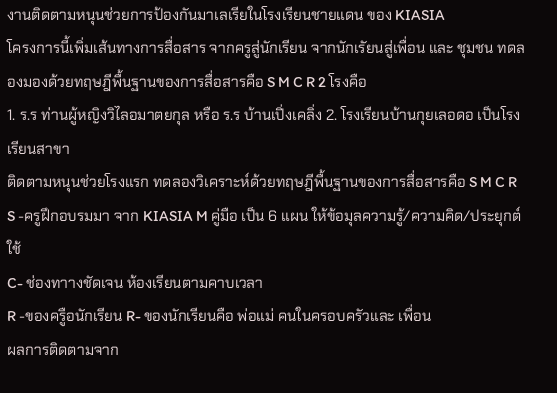งานติดตามหนุนช่วยการป้องกันมาเลเรียในโรงเรียนชายแดน ของ KIASIA
โครงการนี้เพิ่มเส้นทางการสื่อสาร จากครูสู่นักเรียน จากนักเรัยนสู่เพื่อน และ ชุมชน ทดลองมองด้วยทฤษฎีพื้นฐานของการสื่อสารคือ S M C R 2 โรงคือ
1. ร.ร ท่านผู้หญิงวิไลอมาตยกุล หรือ ร.ร บ้านเปิ่งเคลิ่ง 2. โรงเรียนบ้านกุยเลอดอ เป็นโรงเรียนสาขา
ติดตามหนุนช่วยโรงแรก ทดลองวิเคราะห์ด้วยทฤษฎีพื้นฐานของการสื่อสารคือ S M C R
S -ครูฝึกอบรมมา จาก KIASIA M คู่มือ เป็น 6 แผน ให้ข้อมุลความรู้/ความคิด/ประยุกต์ใช้
C- ช่องทาางชัดเจน ห้องเรียนตามคาบเวลา
R -ของครูือนักเรียน R- ของนักเรียนคือ พ่อแม่ คนในครอบครัวและ เพื่อน
ผลการติดตามจาก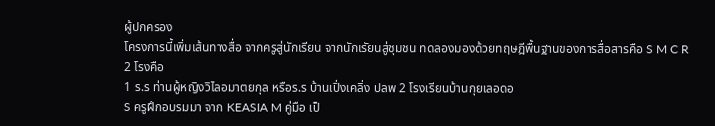ผู้ปกครอง
โครงการนี้เพิ่มเส้นทางสื่อ จากครูสู่นักเรียน จากนักเรัยนสู่ชุมชน ทดลองมองด้วยทฤษฎีพื้นฐานของการสื่อสารคือ S M C R 2 โรงคือ
1 ร.ร ท่านผู้หญิงวิไลอมาตยกุล หรือร.ร บ้านเปิ่งเคลิ่ง ปลพ 2 โรงเรียนบ้านกุยเลอดอ
S ครูฝึกอบรมมา จาก KEASIA M คู่มือ เป็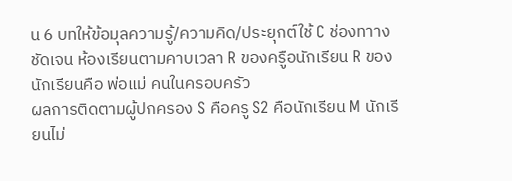น 6 บทให้ข้อมุลความรู้/ความคิด/ประยุกต์ใช้ C ช่องทาางชัดเจน ห้องเรียนตามคาบเวลา R ของครูือนักเรียน R ของนักเรียนคือ พ่อแม่ คนในครอบครัว
ผลการติดตามผู้ปกครอง S คือครู S2 คือนักเรียน M นักเรียนไม่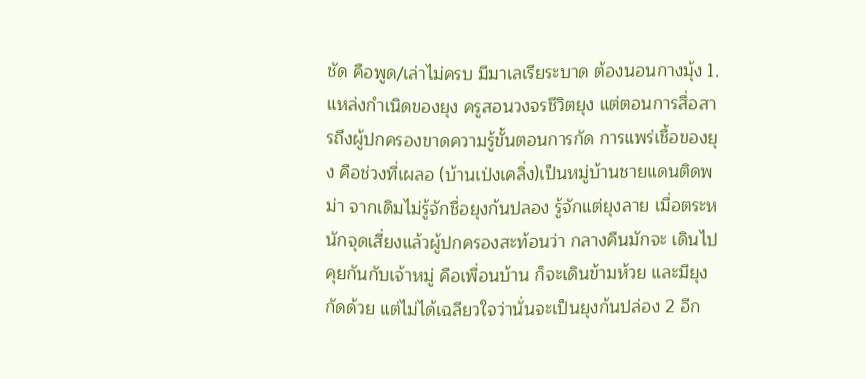ชัด คือพูด/เล่าไม่ครบ มีมาเลเรียระบาด ต้องนอนกางมุ้ง 1. แหล่งกำเนิดของยุง ครูสอนวงจรชีวิตยุง แต่ตอนการสื่อสารถึงผู้ปกครองขาดความรู้ขั้นตอนการกัด การแพร่เชื้อของยุง คือช่วงที่เผลอ (บ้านเป่งเคลิ่ง)เป็นหมู่บ้านชายแดนติดพม่า จากเดิมไม่รู้จักชื่อยุงก้นปลอง รู้จักแต่ยุงลาย เมื่อตระหนักจุดเสี่ยงแล้วผู้ปกครองสะท้อนว่า กลางคืนมักจะ เดินไปคุยกันกับเจ้าหมู่ คือเพื่อนบ้าน ก็จะเดินข้ามห้วย และมียุงกัดด้วย แต่ไม่ได้เฉลียวใจว่านั่นจะเป็นยุงก้นปล่อง 2 อีก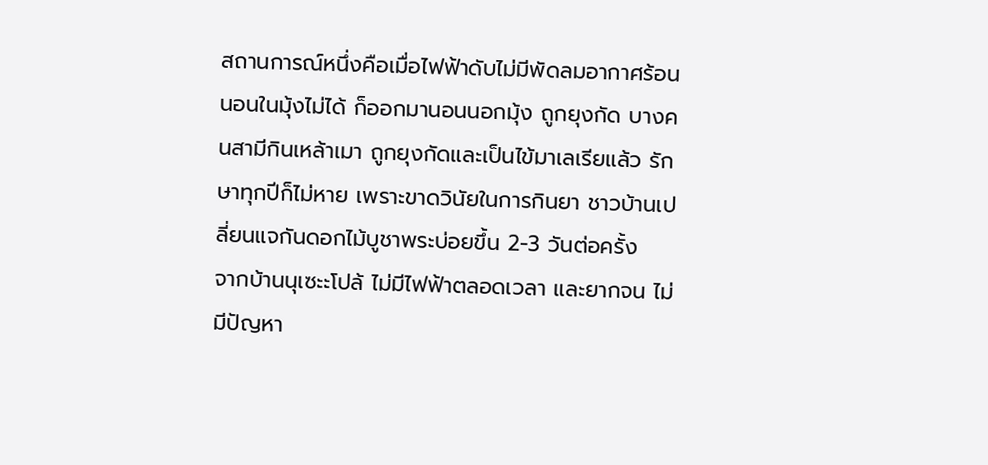สถานการณ์หนึ่งคือเมื่อไฟฟ้าดับไม่มีพัดลมอากาศร้อน นอนในมุ้งไม่ได้ ก็ออกมานอนนอกมุ้ง ถูกยุงกัด บางคนสามีกินเหล้าเมา ถูกยุงกัดและเป็นไข้มาเลเรียแล้ว รักษาทุกปีก็ไม่หาย เพราะขาดวินัยในการกินยา ชาวบ้านเปลี่ยนแจกันดอกไม้บูชาพระบ่อยขึ้น 2-3 วันต่อครั้ง
จากบ้านนุเซะะโปล้ ไม่มีไฟฟ้าตลอดเวลา และยากจน ไม่มีปัญหา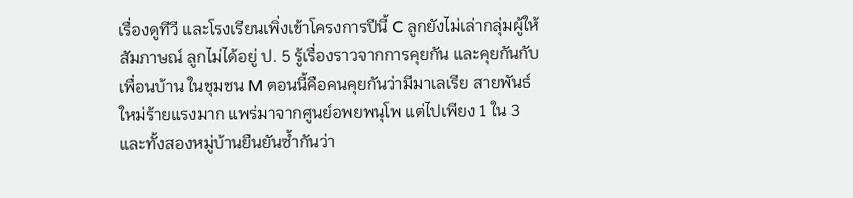เรื่องดูทีวี และโรงเรียนเพิ่งเข้าโครงการปีนี้ C ลูกยังไม่เล่ากลุ่มผู้ให้สัมภาษณ์ ลูกไม่ได้อยู่ ป. 5 รู้เรื่องราวจากการคุยกัน และคุยกันกับเพื่อนบ้าน ในชุมชน M ตอนนี้คือคนคุยกันว่ามีมาเลเรีย สายพันธ์ใหม่ร้ายแรงมาก แพร่มาจากศูนย์อพยพนุโพ แต่ไปเพียง 1 ใน 3 และทั้งสองหมู่บ้านยืนยันซ้ำกันว่า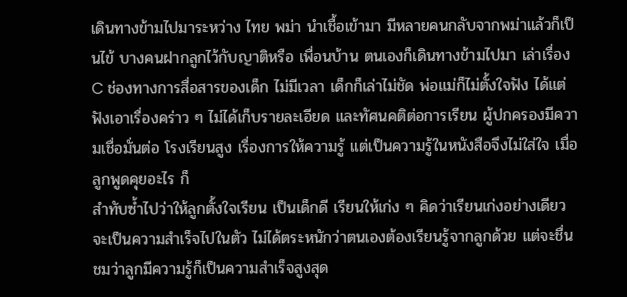เดินทางข้ามไปมาระหว่าง ไทย พม่า นำเชื้อเข้ามา มีหลายคนกลับจากพม่าแล้วก็เป็นไข้ บางคนฝากลูกไว้กับญาติหรือ เพื่อนบ้าน ตนเองก็เดินทางข้ามไปมา เล่าเรื่อง C ช่องทางการสื่อสารของเด็ก ไม่มีเวลา เด็กก็เล่าไม่ชัด พ่อแม่ก็ไม่ตั้งใจฟัง ได้แต่ฟังเอาเรื่องคร่าว ๆ ไม่ได้เก็บรายละเอียด และทัศนคติต่อการเรียน ผู้ปกครองมีความเชื่อมั่นต่อ โรงเรียนสูง เรื่องการให้ความรู้ แต่เป็นความรู้ในหนังสือจึงไม่ใส่ใจ เมื่อลูกพูดคุยอะไร ก็
สำทับซ้ำไปว่าให้ลูกตั้งใจเรียน เป็นเด็กดี เรียนให้เก่ง ๆ คิดว่าเรียนเก่งอย่างเดียวจะเป็นความสำเร็จไปในตัว ไม่ได้ตระหนักว่าตนเองต้องเรียนรู้จากลูกด้วย แต่จะชื่นชมว่าลูกมีความรู้ก็เป็นความสำเร็จสูงสุด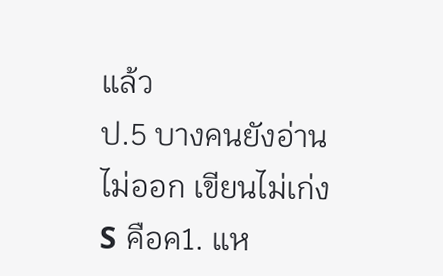แล้ว
ป.5 บางคนยังอ่านไม่ออก เขียนไม่เก่ง
S คือค1. แห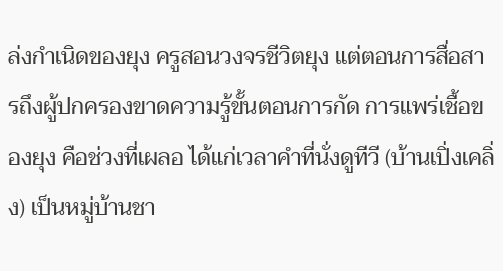ล่งกำเนิดของยุง ครูสอนวงจรชีวิตยุง แต่ตอนการสื่อสารถึงผู้ปกครองขาดความรู้ขั้นตอนการกัด การแพร่เชื้อของยุง คือช่วงที่เผลอ ได้แก่เวลาคำที่นั่งดูทีวี (บ้านเปิ่งเคลิ่ง) เป็นหมู่บ้านชา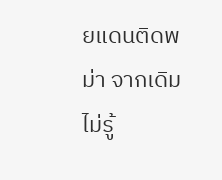ยแดนติดพม่า จากเดิมไม่รู้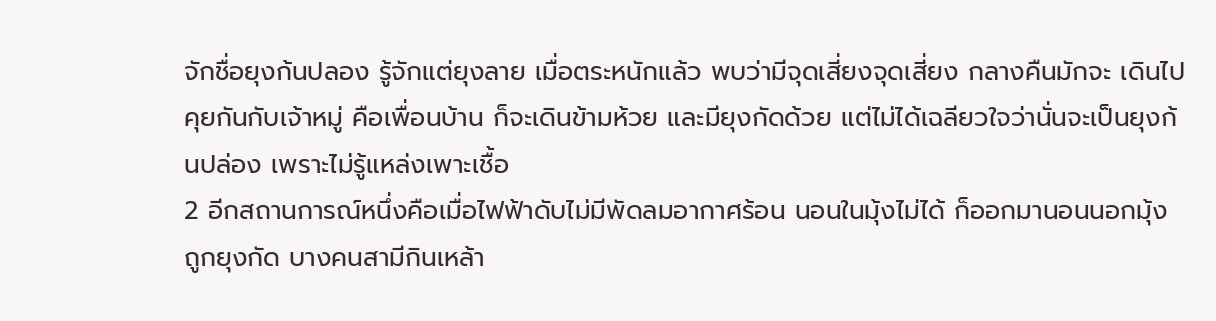จักชื่อยุงก้นปลอง รู้จักแต่ยุงลาย เมื่อตระหนักแล้ว พบว่ามีจุดเสี่ยงจุดเสี่ยง กลางคืนมักจะ เดินไปคุยกันกับเจ้าหมู่ คือเพื่อนบ้าน ก็จะเดินข้ามห้วย และมียุงกัดด้วย แต่ไม่ได้เฉลียวใจว่านั่นจะเป็นยุงก้นปล่อง เพราะไม่รู้แหล่งเพาะเชื้อ
2 อีกสถานการณ์หนึ่งคือเมื่อไฟฟ้าดับไม่มีพัดลมอากาศร้อน นอนในมุ้งไม่ได้ ก็ออกมานอนนอกมุ้ง ถูกยุงกัด บางคนสามีกินเหล้า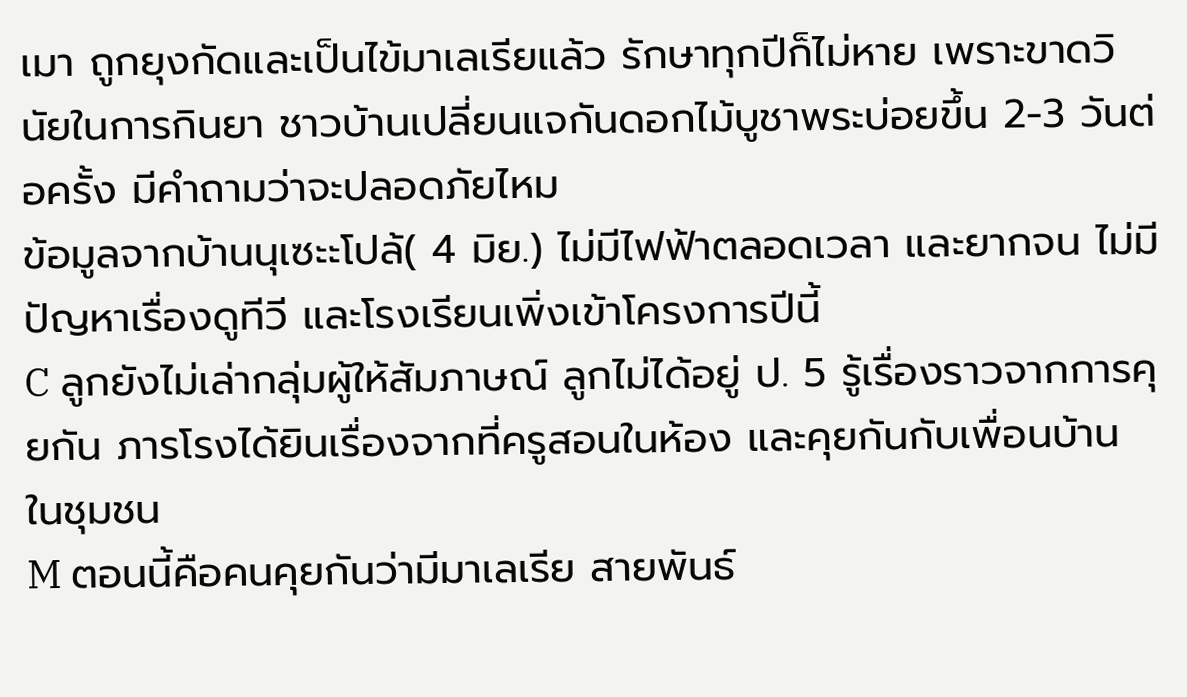เมา ถูกยุงกัดและเป็นไข้มาเลเรียแล้ว รักษาทุกปีก็ไม่หาย เพราะขาดวินัยในการกินยา ชาวบ้านเปลี่ยนแจกันดอกไม้บูชาพระบ่อยขึ้น 2-3 วันต่อครั้ง มีคำถามว่าจะปลอดภัยไหม
ข้อมูลจากบ้านนุเซะะโปล้( 4 มิย.) ไม่มีไฟฟ้าตลอดเวลา และยากจน ไม่มีปัญหาเรื่องดูทีวี และโรงเรียนเพิ่งเข้าโครงการปีนี้
C ลูกยังไม่เล่ากลุ่มผู้ให้สัมภาษณ์ ลูกไม่ได้อยู่ ป. 5 รู้เรื่องราวจากการคุยกัน ภารโรงได้ยินเรื่องจากที่ครูสอนในห้อง และคุยกันกับเพื่อนบ้าน ในชุมชน
M ตอนนี้คือคนคุยกันว่ามีมาเลเรีย สายพันธ์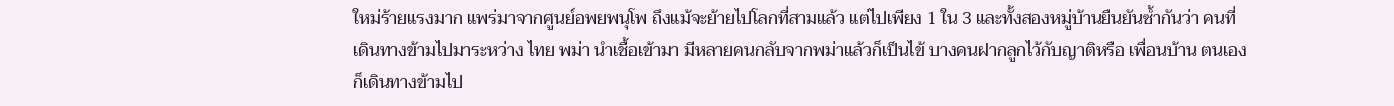ใหม่ร้ายแรงมาก แพร่มาจากศูนย์อพยพนุโพ ถึงแม้จะย้ายไปโลกที่สามแล้ว แต่ไปเพียง 1 ใน 3 และทั้งสองหมู่บ้านยืนยันซ้ำกันว่า คนที่เดินทางข้ามไปมาระหว่าง ไทย พม่า นำเชื้อเข้ามา มีหลายคนกลับจากพม่าแล้วก็เป็นไข้ บางคนฝากลูกไว้กับญาติหรือ เพื่อนบ้าน ตนเองก็เดินทางข้ามไป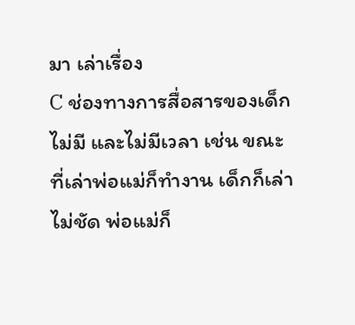มา เล่าเรื่อง
C ช่องทางการสื่อสารของเด็ก ไม่มี และไม่มีเวลา เช่น ขณะที่เล่าพ่อแม่ก็ทำงาน เด็กก็เล่าไม่ชัด พ่อแม่ก็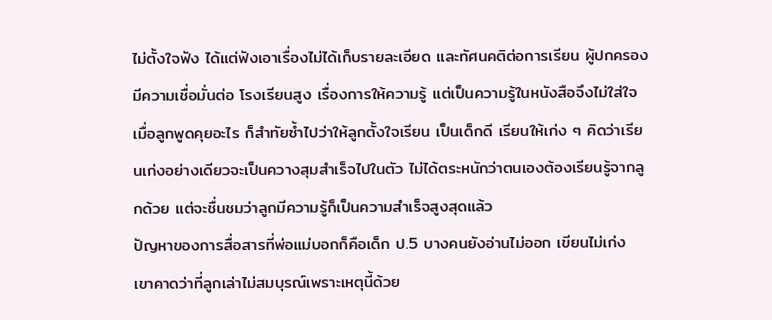ไม่ตั้งใจฟัง ได้แต่ฟังเอาเรื่องไม่ได้เก็บรายละเอียด และทัศนคติต่อการเรียน ผู้ปกครองมีความเชื่อมั่นต่อ โรงเรียนสูง เรื่องการให้ความรู้ แต่เป็นความรู้ในหนังสือจึงไม่ใส่ใจ เมื่อลูกพูดคุยอะไร ก็สำทัยซ้ำไปว่าให้ลูกตั้งใจเรียน เป็นเด็กดี เรียนให้เก่ง ๆ คิดว่าเรียนเก่งอย่างเดียวจะเป็นควางสุมสำเร็จไปในตัว ไม่ได้ตระหนักว่าตนเองต้องเรียนรู้จากลูกด้วย แต่จะชื่นชมว่าลูกมีความรู้ก็เป็นความสำเร็จสูงสุดแล้ว
ปัญหาของการสื่อสารที่พ่อแม่บอกก็คือเด็ก ป.5 บางคนยังอ่านไม่ออก เขียนไม่เก่ง เขาคาดว่าที่ลูกเล่าไม่สมบุรณ์เพราะเหตุนี้ด้วย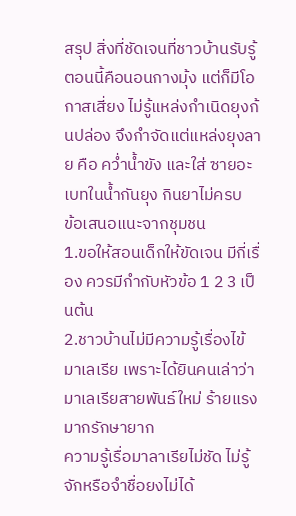สรุป สิ่งที่ชัดเจนที่ชาวบ้านรับรู้ตอนนี้คือนอนกางมุ้ง แต่ก็มีโอกาสเสี่ยง ไม่รู้แหล่งกำเนิดยุงก้นปล่อง จึงกำจัดแต่แหล่งยุงลาย คือ คว่ำน้ำขัง และใส่ ซายอะเบทในน้ำกันยุง กินยาไม่ครบ
ข้อเสนอแนะจากชุมชน
1.ขอให้สอนเด็กให้ขัดเจน มีกี่เรื่อง ควรมีกำกับหัวข้อ 1 2 3 เป็นต้น
2.ชาวบ้านไม่มีความรู้เรื่องไข้มาเลเรีย เพราะได้ยินคนเล่าว่ามาเลเรียสายพันธ์ใหม่ ร้ายแรงมากรักษายาก
ความรู้เรื่อมาลาเรียไม่ชัด ไม่รู้จักหรือจำชื่อยงไม่ได้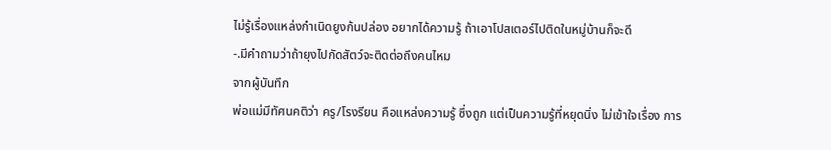ไม่รู้เรื่องแหล่งกำเนิดยูงก้นปล่อง อยากได้ความรู้ ถ้าเอาโปสเตอร์ไปติดในหมู่บ้านก็จะดี
-.มีคำถามว่าถ้ายุงไปกัดสัตว์จะติดต่อถึงคนไหม
จากผู้บันทึก
พ่อแม่มีทัศนคติว่า ครู/โรงรียน คือแหล่งความรู้ ซึ่งถูก แต่เป็นความรู้ที่หยุดนิ่ง ไม่เข้าใจเรื่อง การ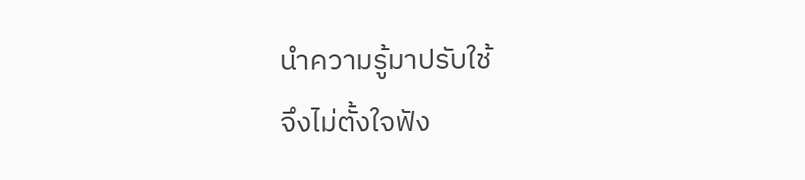นำความรู้มาปรับใช้
จึงไม่ตั้งใจฟัง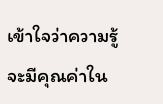เข้าใจว่าความรู้จะมีคุณค่าใน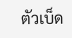ตัวเบ็ด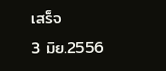เสร็จ
3 มิย.2556